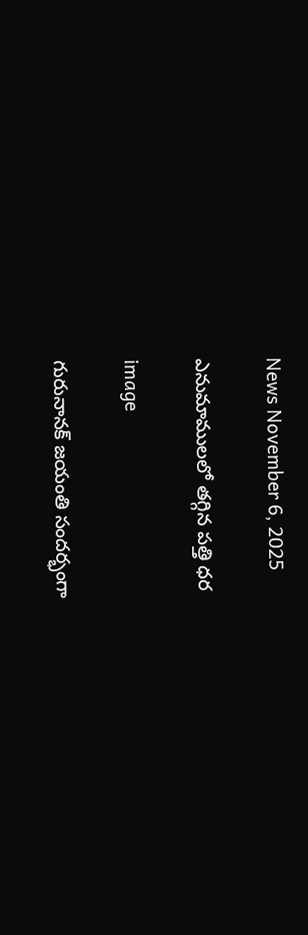News November 6, 2025

ఎనుమాములలో తగ్గిన పత్తి ధర

image

గురునానక్ జయంతి సందర్భంగా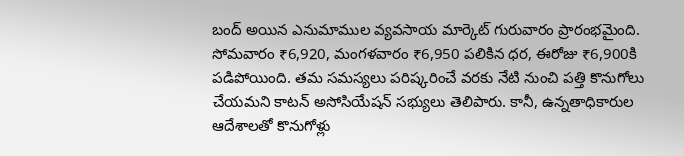బంద్‌ అయిన ఎనుమాముల వ్యవసాయ మార్కెట్ గురువారం ప్రారంభమైంది.
సోమవారం ₹6,920, మంగళవారం ₹6,950 పలికిన ధర, ఈరోజు ₹6,900కి పడిపోయింది. తమ సమస్యలు పరిష్కరించే వరకు నేటి నుంచి పత్తి కొనుగోలు చేయమని కాటన్ అసోసియేషన్ సభ్యులు తెలిపారు. కానీ, ఉన్నతాధికారుల ఆదేశాలతో కొనుగోళ్లు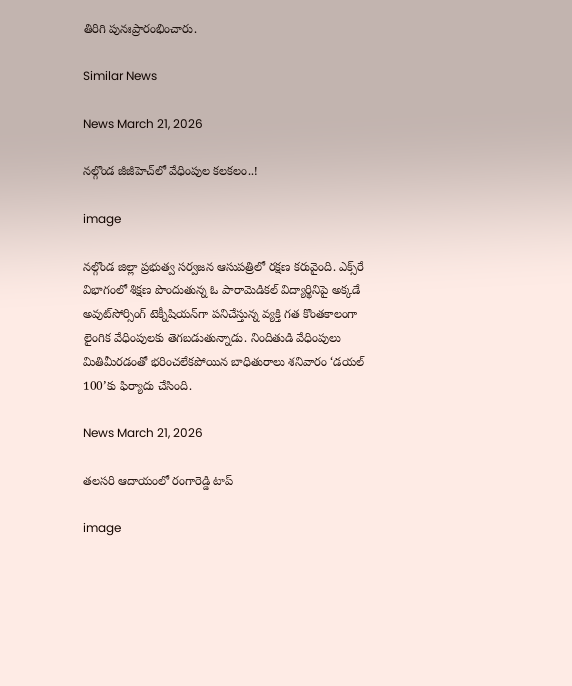తిరిగి పునఃప్రారంభించారు.

Similar News

News March 21, 2026

నల్గొండ జీజీహెచ్‌లో వేధింపుల కలకలం..!

image

నల్గొండ జిల్లా ప్రభుత్వ సర్వజన ఆసుపత్రిలో రక్షణ కరువైంది. ఎక్స్‌రే విభాగంలో శిక్షణ పొందుతున్న ఓ పారామెడికల్ విద్యార్థినిపై అక్కడే అవుట్‌సోర్సింగ్ టెక్నీషియన్‌గా పనిచేస్తున్న వ్యక్తి గత కొంతకాలంగా లైంగిక వేధింపులకు తెగబడుతున్నాడు. నిందితుడి వేధింపులు మితిమీరడంతో భరించలేకపోయిన బాధితురాలు శనివారం ‘డయల్ 100’కు ఫిర్యాదు చేసింది.

News March 21, 2026

తలసరి ఆదాయంలో రంగారెడ్డి టాప్

image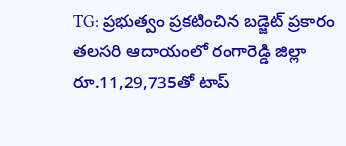TG: ప్రభుత్వం ప్రకటించిన బడ్జెట్ ప్రకారం తలసరి ఆదాయంలో రంగారెడ్డి జిల్లా రూ.11,29,735తో టాప్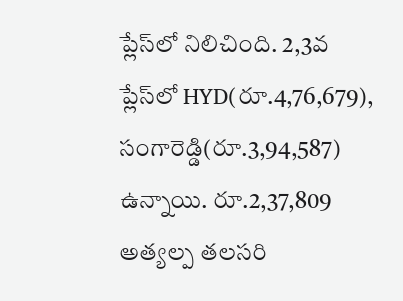ప్లేస్‌లో నిలిచింది. 2,3వ ప్లేస్‌లో HYD(రూ.4,76,679), సంగారెడ్డి(రూ.3,94,587) ఉన్నాయి. రూ.2,37,809 అత్యల్ప తలసరి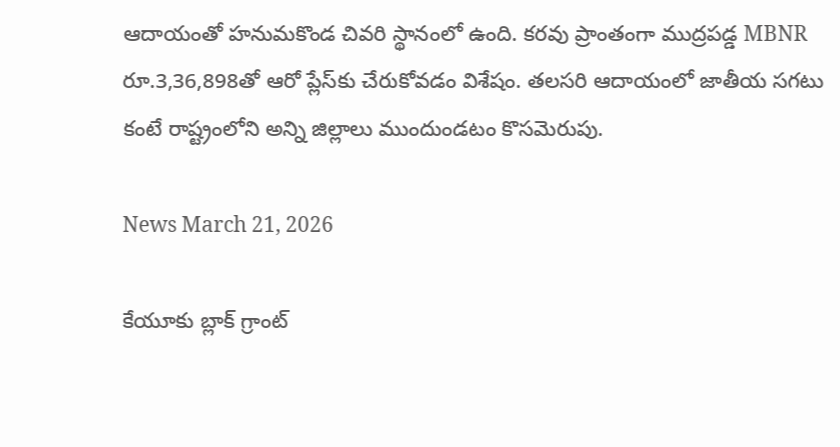ఆదాయంతో హనుమకొండ చివరి స్థానంలో ఉంది. కరవు ప్రాంతంగా ముద్రపడ్డ MBNR రూ.3,36,898తో ఆరో ప్లేస్‌కు చేరుకోవడం విశేషం. తలసరి ఆదాయంలో జాతీయ సగటు కంటే రాష్ట్రంలోని అన్ని జిల్లాలు ముందుండటం కొసమెరుపు.

News March 21, 2026

కేయూకు బ్లాక్ గ్రాంట్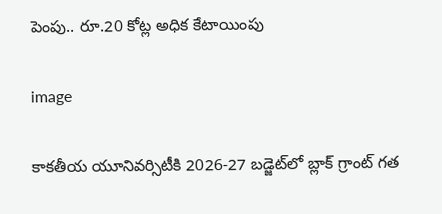పెంపు.. రూ.20 కోట్ల అధిక కేటాయింపు

image

కాకతీయ యూనివర్సిటీకి 2026-27 బడ్జెట్‌లో బ్లాక్ గ్రాంట్ గత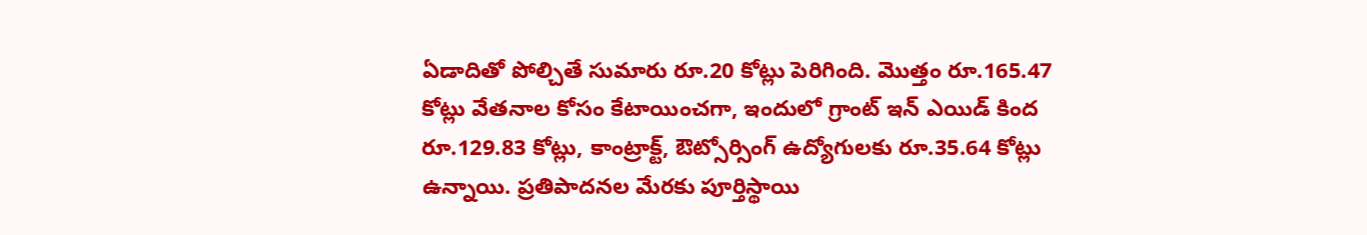ఏడాదితో పోల్చితే సుమారు రూ.20 కోట్లు పెరిగింది. మొత్తం రూ.165.47 కోట్లు వేతనాల కోసం కేటాయించగా, ఇందులో గ్రాంట్ ఇన్ ఎయిడ్ కింద రూ.129.83 కోట్లు, కాంట్రాక్ట్, ఔట్సోర్సింగ్ ఉద్యోగులకు రూ.35.64 కోట్లు ఉన్నాయి. ప్రతిపాదనల మేరకు పూర్తిస్థాయి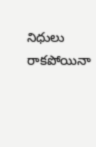నిధులు రాకపోయినా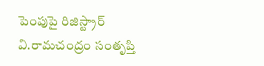పెంపుపై రిజిస్ట్రార్ వి.రామచంద్రం సంతృప్తి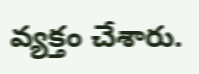వ్యక్తం చేశారు.